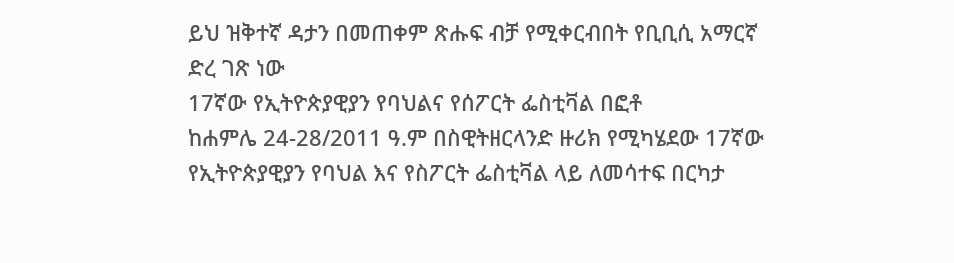ይህ ዝቅተኛ ዳታን በመጠቀም ጽሑፍ ብቻ የሚቀርብበት የቢቢሲ አማርኛ ድረ ገጽ ነው
17ኛው የኢትዮጵያዊያን የባህልና የሰፖርት ፌስቲቫል በፎቶ
ከሐምሌ 24-28/2011 ዓ.ም በስዊትዘርላንድ ዙሪክ የሚካሄደው 17ኛው የኢትዮጵያዊያን የባህል እና የስፖርት ፌስቲቫል ላይ ለመሳተፍ በርካታ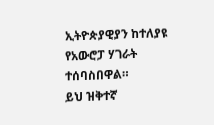ኢትዮጵያዊያን ከተለያዩ የአውሮፓ ሃገራት ተሰባስበዋል።
ይህ ዝቅተኛ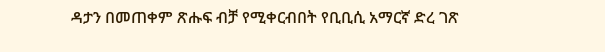ዳታን በመጠቀም ጽሑፍ ብቻ የሚቀርብበት የቢቢሲ አማርኛ ድረ ገጽ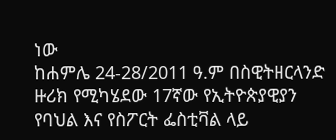ነው
ከሐምሌ 24-28/2011 ዓ.ም በስዊትዘርላንድ ዙሪክ የሚካሄደው 17ኛው የኢትዮጵያዊያን የባህል እና የስፖርት ፌስቲቫል ላይ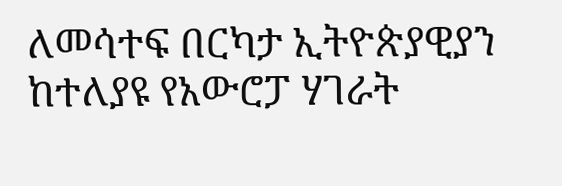ለመሳተፍ በርካታ ኢትዮጵያዊያን ከተለያዩ የአውሮፓ ሃገራት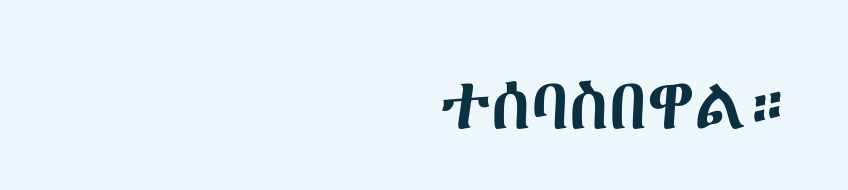ተሰባስበዋል።